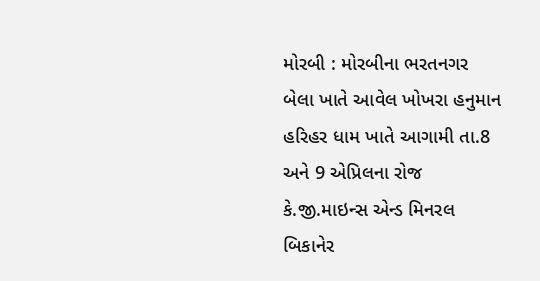મોરબી : મોરબીના ભરતનગર બેલા ખાતે આવેલ ખોખરા હનુમાન હરિહર ધામ ખાતે આગામી તા.8 અને 9 એપ્રિલના રોજ કે.જી.માઇન્સ એન્ડ મિનરલ બિકાનેર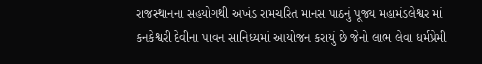રાજસ્થાનના સહયોગથી અખંડ રામચરિત માનસ પાઠનું પૂજ્ય મહામંડલેશ્વર માં કનકેશ્વરી દેવીના પાવન સાનિધ્યમાં આયોજન કરાયું છે જેનો લાભ લેવા ધર્મપ્રેમી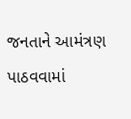જનતાને આમંત્રણ પાઠવવામાં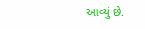આવ્યું છે.